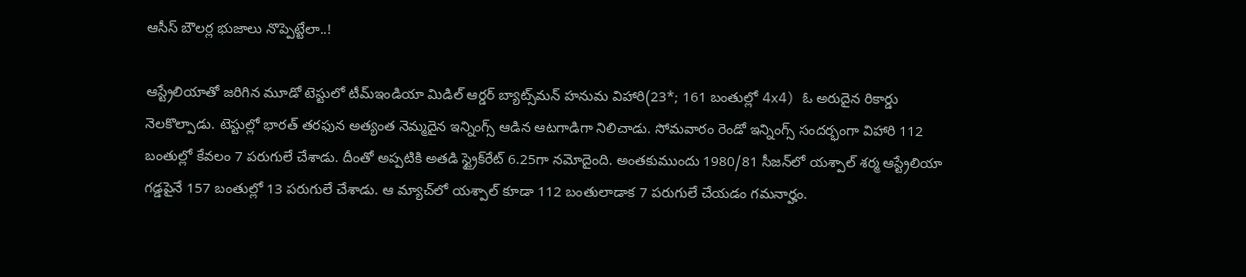ఆసీస్‌ బౌలర్ల భుజాలు నొప్పెట్టేలా..!

ఆస్ట్రేలియాతో జరిగిన మూడో టెస్టులో టీమ్‌ఇండియా మిడిల్‌ ఆర్డర్‌ బ్యాట్స్‌మన్‌ హనుమ విహారి(23*; 161 బంతుల్లో 4x4) ఓ అరుదైన రికార్డు నెలకొల్పాడు. టెస్టుల్లో భారత్‌ తరఫున అత్యంత నెమ్మదైన ఇన్నింగ్స్‌ ఆడిన ఆటగాడిగా నిలిచాడు. సోమవారం రెండో ఇన్నింగ్స్‌ సందర్భంగా విహారి 112 బంతుల్లో కేవలం 7 పరుగులే చేశాడు. దీంతో అప్పటికి అతడి స్ట్రైక్‌రేట్‌ 6.25గా నమోదైంది. అంతకుముందు 1980/81 సీజన్‌లో యశ్పాల్‌ శర్మ ఆస్ట్రేలియా గడ్డపైనే 157 బంతుల్లో 13 పరుగులే చేశాడు. ఆ మ్యాచ్‌లో యశ్పాల్‌ కూడా 112 బంతులాడాక 7 పరుగులే చేయడం గమనార్హం.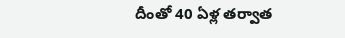దీంతో 40 ఏళ్ల తర్వాత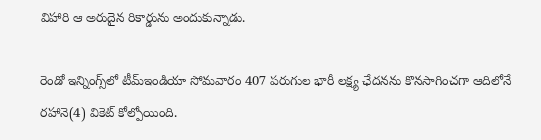విహారి ఆ అరుదైన రికార్డును అందుకున్నాడు.

రెండో ఇన్నింగ్స్‌లో టీమ్‌ఇండియా సోమవారం 407 పరుగుల భారీ లక్ష్య ఛేదనను కొనసాగించగా ఆదిలోనే రహానె(4) వికెట్‌ కోల్పోయింది.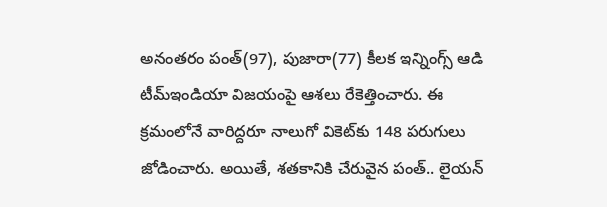అనంతరం పంత్‌(97), పుజారా(77) కీలక ఇన్నింగ్స్‌ ఆడి టీమ్‌ఇండియా విజయంపై ఆశలు రేకెత్తించారు. ఈ క్రమంలోనే వారిద్దరూ నాలుగో వికెట్‌కు 148 పరుగులు జోడించారు. అయితే, శతకానికి చేరువైన పంత్‌.. లైయన్‌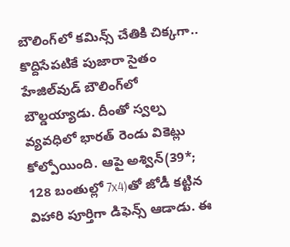బౌలింగ్‌లో కమిన్స్‌ చేతికి చిక్కగా.. కొద్దిసేపటికే పుజారా సైతం హేజిల్‌వుడ్‌ బౌలింగ్‌లో బౌల్డయ్యాడు. దీంతో స్వల్ప వ్యవధిలో భారత్‌ రెండు వికెట్లు కోల్పోయింది. ఆపై అశ్విన్‌(39*; 128 బంతుల్లో 7x4)తో జోడీ కట్టిన విహారి పూర్తిగా డిఫెన్స్‌ ఆడాడు. ఈ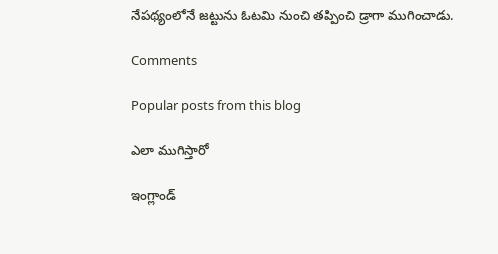నేపథ్యంలోనే జట్టును ఓటమి నుంచి తప్పించి డ్రాగా ముగించాడు.

Comments

Popular posts from this blog

ఎలా ముగిస్తారో

ఇంగ్లాండ్‌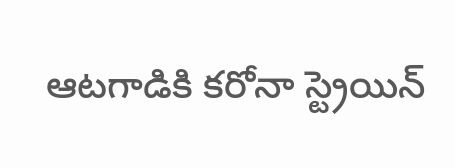ఆటగాడికి కరోనా స్ట్రెయిన్‌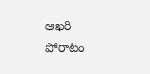ఆఖరి పోరాటం